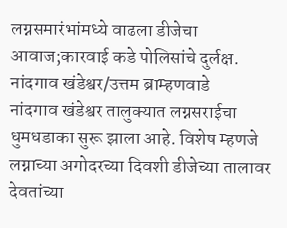लग्नसमारंभांमध्ये वाढला डीजेचा आवाज;कारवाई कडे पोलिसांचे दुर्लक्ष.
नांदगाव खंडेश्वर/उत्तम ब्राम्हणवाडे
नांदगाव खंडेश्वर तालुक्यात लग्नसराईचा धुमधडाका सुरू झाला आहे. विशेष म्हणजे लग्नाच्या अगोदरच्या दिवशी डीजेच्या तालावर देवतांच्या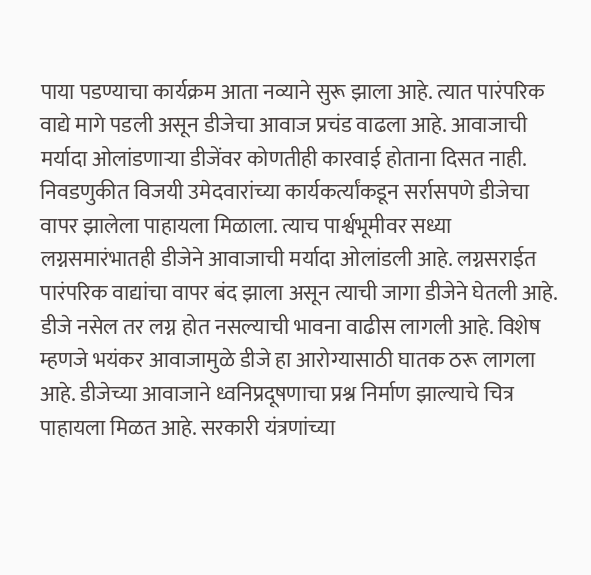पाया पडण्याचा कार्यक्रम आता नव्याने सुरू झाला आहे. त्यात पारंपरिक वाद्ये मागे पडली असून डीजेचा आवाज प्रचंड वाढला आहे. आवाजाची मर्यादा ओलांडणाऱ्या डीजेंवर कोणतीही कारवाई होताना दिसत नाही.
निवडणुकीत विजयी उमेदवारांच्या कार्यकर्त्यांकडून सर्रासपणे डीजेचा वापर झालेला पाहायला मिळाला. त्याच पार्श्वभूमीवर सध्या लग्नसमारंभातही डीजेने आवाजाची मर्यादा ओलांडली आहे. लग्नसराईत पारंपरिक वाद्यांचा वापर बंद झाला असून त्याची जागा डीजेने घेतली आहे. डीजे नसेल तर लग्न होत नसल्याची भावना वाढीस लागली आहे. विशेष म्हणजे भयंकर आवाजामुळे डीजे हा आरोग्यासाठी घातक ठरू लागला आहे. डीजेच्या आवाजाने ध्वनिप्रदूषणाचा प्रश्न निर्माण झाल्याचे चित्र पाहायला मिळत आहे. सरकारी यंत्रणांच्या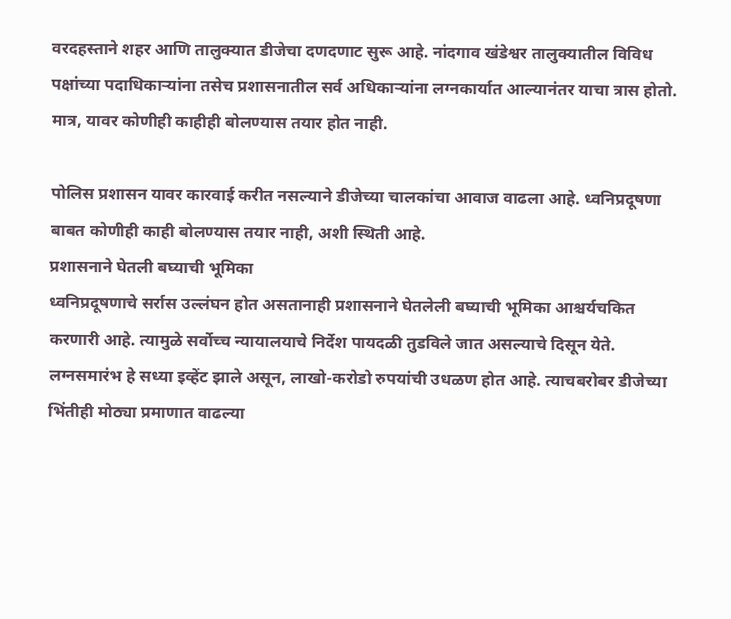वरदहस्ताने शहर आणि तालुक्यात डीजेचा दणदणाट सुरू आहे. नांदगाव खंडेश्वर तालुक्यातील विविध पक्षांच्या पदाधिकाऱ्यांना तसेच प्रशासनातील सर्व अधिकाऱ्यांना लग्नकार्यात आल्यानंतर याचा त्रास होतो. मात्र, यावर कोणीही काहीही बोलण्यास तयार होत नाही.

पोलिस प्रशासन यावर कारवाई करीत नसल्याने डीजेच्या चालकांचा आवाज वाढला आहे. ध्वनिप्रदूषणा बाबत कोणीही काही बोलण्यास तयार नाही, अशी स्थिती आहे.
प्रशासनाने घेतली बघ्याची भूमिका
ध्वनिप्रदूषणाचे सर्रास उल्लंघन होत असतानाही प्रशासनाने घेतलेली बघ्याची भूमिका आश्चर्यचकित करणारी आहे. त्यामुळे सर्वोच्च न्यायालयाचे निर्देश पायदळी तुडविले जात असल्याचे दिसून येते. लग्नसमारंभ हे सध्या इव्हेंट झाले असून, लाखो-करोडो रुपयांची उधळण होत आहे. त्याचबरोबर डीजेच्या भिंतीही मोठ्या प्रमाणात वाढल्या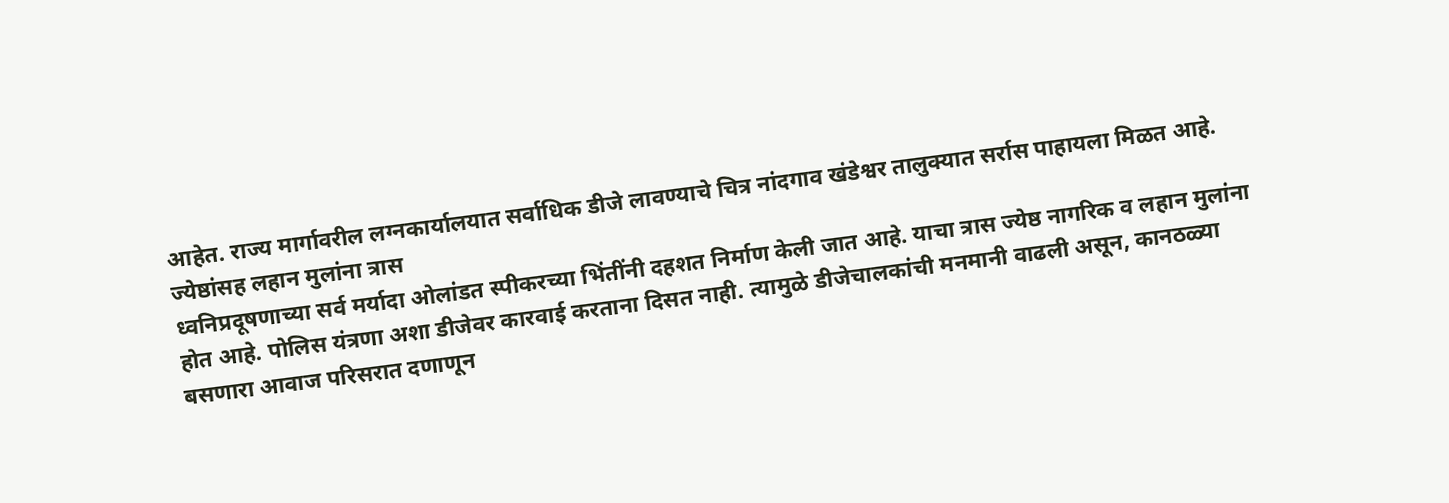आहेत. राज्य मार्गावरील लग्नकार्यालयात सर्वाधिक डीजे लावण्याचे चित्र नांदगाव खंडेश्वर तालुक्यात सर्रास पाहायला मिळत आहे.
ज्येष्ठांसह लहान मुलांना त्रास
ध्वनिप्रदूषणाच्या सर्व मर्यादा ओलांडत स्पीकरच्या भिंतींनी दहशत निर्माण केली जात आहे. याचा त्रास ज्येष्ठ नागरिक व लहान मुलांना होत आहे. पोलिस यंत्रणा अशा डीजेवर कारवाई करताना दिसत नाही. त्यामुळे डीजेचालकांची मनमानी वाढली असून, कानठळ्या बसणारा आवाज परिसरात दणाणून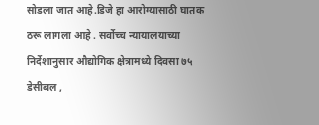सोडला जात आहे.डिजे हा आरोग्यासाठी घातक ठरू लागला आहे . सर्वोच्च न्यायालयाच्या निर्देशानुसार औद्योगिक क्षेत्रामध्ये दिवसा ७५ डेसीबल ,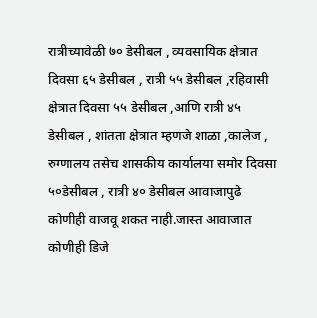रात्रीच्यावेळी ७० डेसीबल , व्यवसायिक क्षेत्रात दिवसा ६५ डेसीबल , रात्री ५५ डेसीबल ,रहिवासी क्षेत्रात दिवसा ५५ डेसीबल ,आणि रात्री ४५ डेसीबल , शांतता क्षेत्रात म्हणजे शाळा ,कालेज , रुग्णालय तसेच शासकीय कार्यालया समोर दिवसा ५०डेसीबल , रात्री ४० डेसीबल आवाजापुढे कोणीही वाजवू शकत नाही.जास्त आवाजात कोणीही डिजे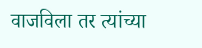वाजविला तर त्यांच्या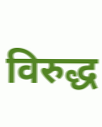विरुद्ध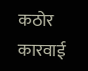कठोर कारवाई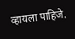व्हायला पाहिजे.